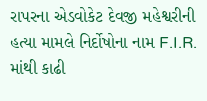રાપરના એડવોકેટ દેવજી મહેશ્વરીની હત્યા મામલે નિર્દોષોના નામ F.I.R. માંથી કાઢી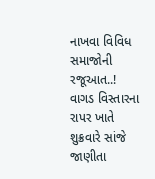નાખવા વિવિધ સમાજોની રજૂઆત..!
વાગડ વિસ્તારના રાપર ખાતે શુક્રવારે સાંજે જાણીતા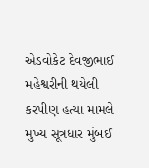એડવોકેટ દેવજીભાઈ મહેશ્વરીની થયેલી કરપીણ હત્યા મામલે મુખ્ય સૂત્રધાર મુંબઈ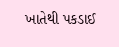ખાતેથી પકડાઈ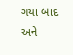ગયા બાદ અને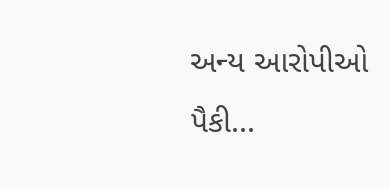અન્ય આરોપીઓ પૈકી...